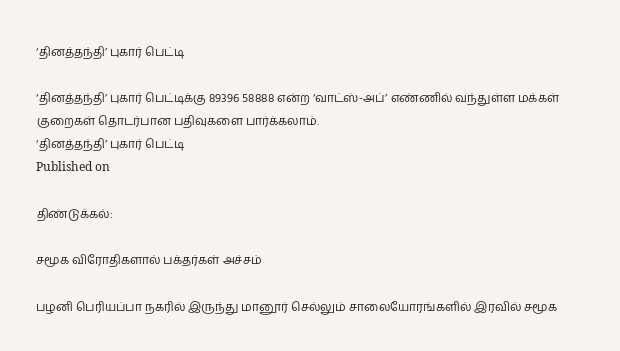‘தினத்தந்தி’ புகார் பெட்டி

‘தினத்தந்தி’ புகார் பெட்டிக்கு 89396 58888 என்ற ‘வாட்ஸ்-அப்’ எண்ணில் வந்துள்ள மக்கள் குறைகள் தொடர்பான பதிவுகளை பார்க்கலாம்.
‘தினத்தந்தி’ புகார் பெட்டி
Published on

திண்டுக்கல்:

சமூக விரோதிகளால் பக்தர்கள் அச்சம்

பழனி பெரியப்பா நகரில் இருந்து மானூர் செல்லும் சாலையோரங்களில் இரவில் சமூக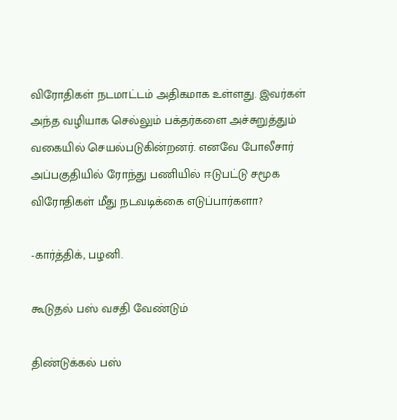விரோதிகள் நடமாட்டம் அதிகமாக உள்ளது. இவர்கள் அந்த வழியாக செல்லும் பக்தர்களை அச்சுறுத்தும் வகையில் செயல்படுகின்றனர். எனவே போலீசார் அப்பகுதியில் ரோந்து பணியில் ஈடுபட்டு சமூக விரோதிகள் மீது நடவடிக்கை எடுப்பார்களா?

-கார்த்திக், பழனி.

கூடுதல் பஸ் வசதி வேண்டும்

திண்டுக்கல் பஸ்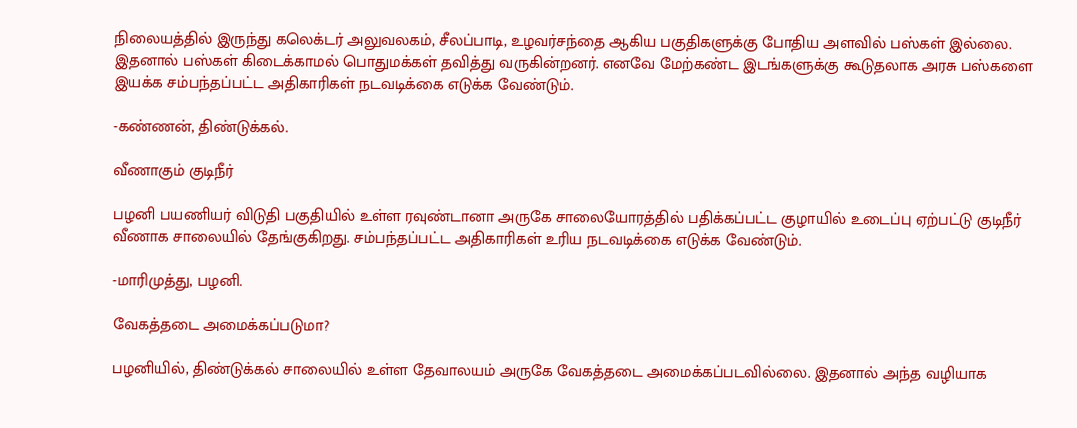நிலையத்தில் இருந்து கலெக்டர் அலுவலகம், சீலப்பாடி, உழவர்சந்தை ஆகிய பகுதிகளுக்கு போதிய அளவில் பஸ்கள் இல்லை. இதனால் பஸ்கள் கிடைக்காமல் பொதுமக்கள் தவித்து வருகின்றனர். எனவே மேற்கண்ட இடங்களுக்கு கூடுதலாக அரசு பஸ்களை இயக்க சம்பந்தப்பட்ட அதிகாரிகள் நடவடிக்கை எடுக்க வேண்டும்.

-கண்ணன், திண்டுக்கல்.

வீணாகும் குடிநீர்

பழனி பயணியர் விடுதி பகுதியில் உள்ள ரவுண்டானா அருகே சாலையோரத்தில் பதிக்கப்பட்ட குழாயில் உடைப்பு ஏற்பட்டு குடிநீர் வீணாக சாலையில் தேங்குகிறது. சம்பந்தப்பட்ட அதிகாரிகள் உரிய நடவடிக்கை எடுக்க வேண்டும்.

-மாரிமுத்து, பழனி.

வேகத்தடை அமைக்கப்படுமா?

பழனியில், திண்டுக்கல் சாலையில் உள்ள தேவாலயம் அருகே வேகத்தடை அமைக்கப்படவில்லை. இதனால் அந்த வழியாக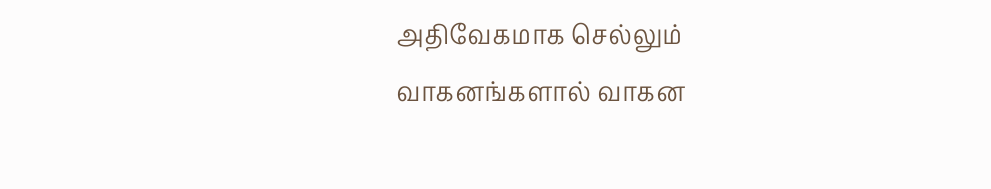அதிவேகமாக செல்லும் வாகனங்களால் வாகன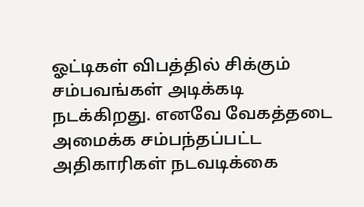ஓட்டிகள் விபத்தில் சிக்கும் சம்பவங்கள் அடிக்கடி நடக்கிறது. எனவே வேகத்தடை அமைக்க சம்பந்தப்பட்ட அதிகாரிகள் நடவடிக்கை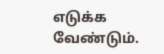எடுக்க வேண்டும்.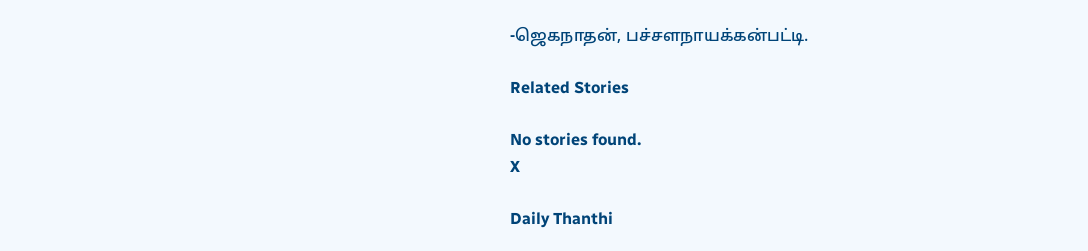-ஜெகநாதன், பச்சளநாயக்கன்பட்டி.

Related Stories

No stories found.
X

Daily Thanthi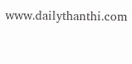www.dailythanthi.com